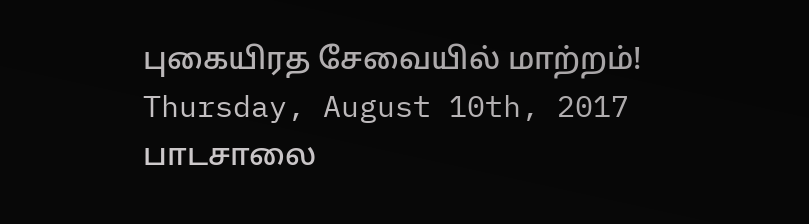புகையிரத சேவையில் மாற்றம்!
Thursday, August 10th, 2017
பாடசாலை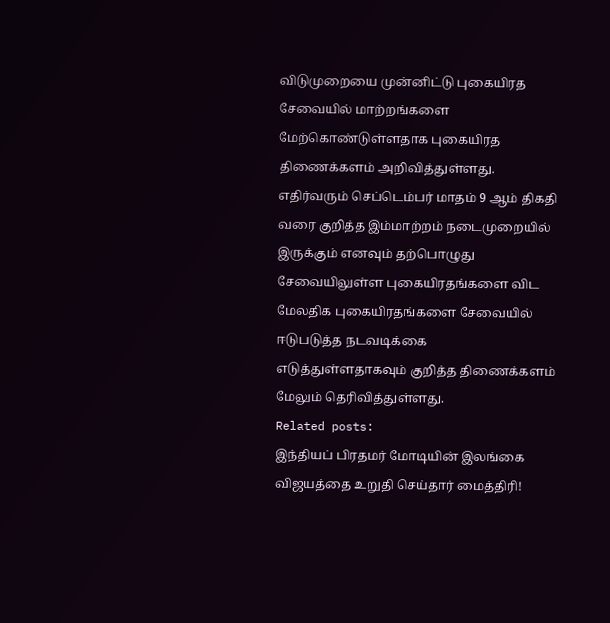விடுமுறையை முன்னிட்டு புகையிரத சேவையில் மாற்றங்களை மேற்கொண்டுள்ளதாக புகையிரத திணைக்களம் அறிவித்துள்ளது.
எதிர்வரும் செப்டெம்பர் மாதம் 9 ஆம் திகதி வரை குறித்த இம்மாற்றம் நடைமுறையில் இருக்கும் எனவும் தற்பொழுது சேவையிலுள்ள புகையிரதங்களை விட மேலதிக புகையிரதங்களை சேவையில் ஈடுபடுத்த நடவடிக்கை எடுத்துள்ளதாகவும் குறித்த திணைக்களம் மேலும் தெரிவித்துள்ளது.
Related posts:
இந்தியப் பிரதமர் மோடியின் இலங்கை விஜயத்தை உறுதி செய்தார் மைத்திரி!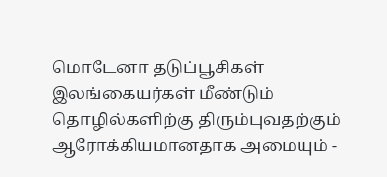மொடேனா தடுப்பூசிகள் இலங்கையர்கள் மீண்டும் தொழில்களிற்கு திரும்புவதற்கும் ஆரோக்கியமானதாக அமையும் -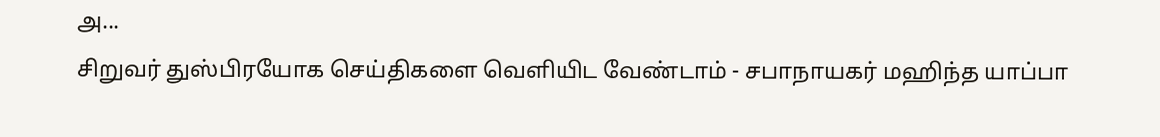அ...
சிறுவர் துஸ்பிரயோக செய்திகளை வெளியிட வேண்டாம் - சபாநாயகர் மஹிந்த யாப்பா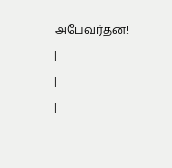அபேவர்தன!
|
|
|